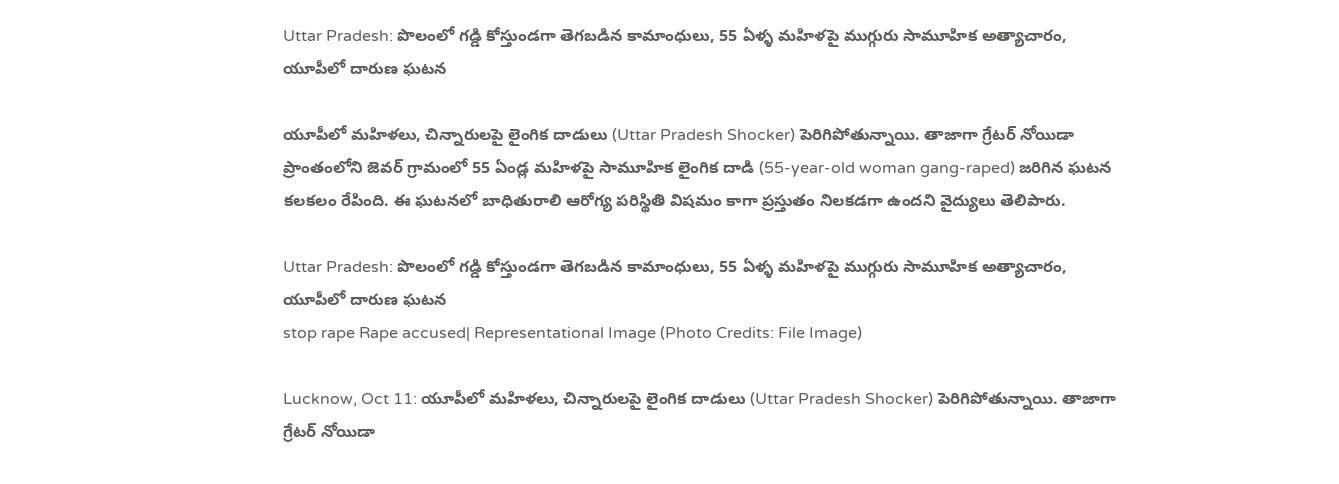Uttar Pradesh: పొలంలో గడ్డి కోస్తుండగా తెగబడిన కామాంధులు, 55 ఏళ్ళ మహిళపై ముగ్గురు సామూహిక అత్యాచారం, యూపీలో దారుణ ఘటన

యూపీలో మ‌హిళ‌లు, చిన్నారుల‌పై లైంగిక దాడులు (Uttar Pradesh Shocker) పెరిగిపోతున్నాయి. తాజాగా గ్రేట‌ర్ నోయిడా ప్రాంతంలోని జెవ‌ర్ గ్రామంలో 55 ఏండ్ల మ‌హిళ‌పై సామూహిక లైంగిక దాడి (55-year-old woman gang-raped) జ‌రిగిన ఘ‌ట‌న క‌ల‌క‌లం రేపింది. ఈ ఘ‌ట‌న‌లో బాధితురాలి ఆరోగ్య ప‌రిస్థితి విష‌మం కాగా ప్ర‌స్తుతం నిల‌క‌డ‌గా ఉంద‌ని వైద్యులు తెలిపారు.

Uttar Pradesh: పొలంలో గడ్డి కోస్తుండగా తెగబడిన కామాంధులు, 55 ఏళ్ళ మహిళపై ముగ్గురు సామూహిక అత్యాచారం, యూపీలో దారుణ ఘటన
stop rape Rape accused| Representational Image (Photo Credits: File Image)

Lucknow, Oct 11: యూపీలో మ‌హిళ‌లు, చిన్నారుల‌పై లైంగిక దాడులు (Uttar Pradesh Shocker) పెరిగిపోతున్నాయి. తాజాగా గ్రేట‌ర్ నోయిడా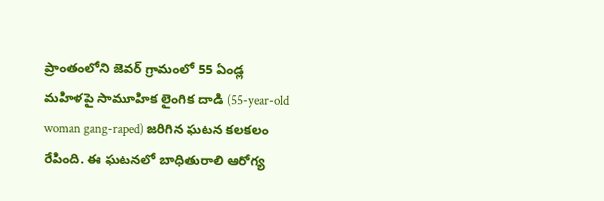ప్రాంతంలోని జెవ‌ర్ గ్రామంలో 55 ఏండ్ల మ‌హిళ‌పై సామూహిక లైంగిక దాడి (55-year-old woman gang-raped) జ‌రిగిన ఘ‌ట‌న క‌ల‌క‌లం రేపింది. ఈ ఘ‌ట‌న‌లో బాధితురాలి ఆరోగ్య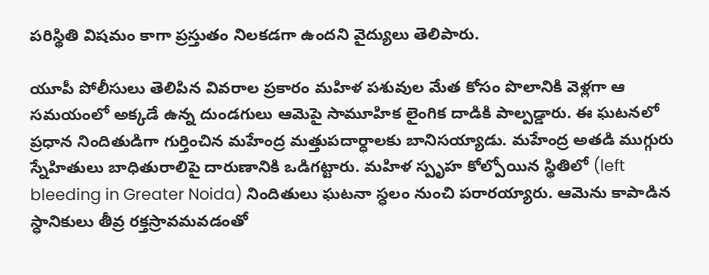ప‌రిస్థితి విష‌మం కాగా ప్ర‌స్తుతం నిల‌క‌డ‌గా ఉంద‌ని వైద్యులు తెలిపారు.

యూపీ పోలీసులు తెలిపిన వివ‌రాల ప్ర‌కారం మ‌హిళ ప‌శువుల మేత కోసం పొలానికి వెళ్ల‌గా ఆ స‌మ‌యంలో అక్క‌డే ఉన్న దుండ‌గులు ఆమెపై సామూహిక లైంగిక దాడికి పాల్ప‌డ్డారు. ఈ ఘ‌ట‌న‌లో ప్ర‌ధాన నిందితుడిగా గుర్తించిన‌ మ‌హేంద్ర మ‌త్తుప‌దార్ధాల‌కు బానిస‌య్యాడు. మ‌హేంద్ర అత‌డి ముగ్గురు స్నేహితులు బాధితురాలిపై దారుణానికి ఒడిగ‌ట్టారు. మ‌హిళ స్పృహ కోల్పోయిన స్థితిలో (left bleeding in Greater Noida) నిందితులు ఘ‌ట‌నా స్ధ‌లం నుంచి ప‌రార‌య్యారు. ఆమెను కాపాడిన స్ధానికులు తీవ్ర ర‌క్త‌స్రావ‌మవడంతో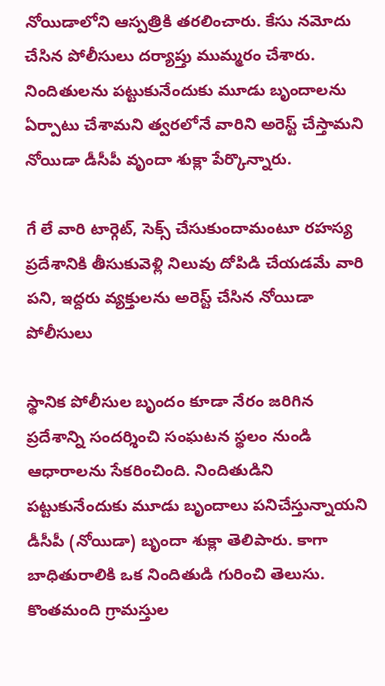నోయిడాలోని ఆస్ప‌త్రికి త‌ర‌లించారు. కేసు న‌మోదు చేసిన పోలీసులు ద‌ర్యాప్తు ముమ్మ‌రం చేశారు. నిందితుల‌ను ప‌ట్టుకునేందుకు మూడు బృందాల‌ను ఏర్పాటు చేశామ‌ని త్వ‌ర‌లోనే వారిని అరెస్ట్ చేస్తామ‌ని నోయిడా డీసీపీ వృందా శుక్లా పేర్కొన్నారు.

గే లే వారి టార్గెట్, సెక్స్ చేసుకుందామంటూ రహస్య ప్రదేశానికి తీసుకువెళ్లి నిలువు దోపిడి చేయడమే వారి పని, ఇద్దరు వ్యక్తులను అరెస్ట్ చేసిన నోయిడా పోలీసులు

స్థానిక పోలీసుల బృందం కూడా నేరం జరిగిన ప్రదేశాన్ని సందర్శించి సంఘటన స్థలం నుండి ఆధారాలను సేకరించింది. నిందితుడిని పట్టుకునేందుకు మూడు బృందాలు పనిచేస్తున్నాయని డీసీపీ (నోయిడా) బృందా శుక్లా తెలిపారు. కాగా బాధితురాలికి ఒక నిందితుడి గురించి తెలుసు. కొంతమంది గ్రామస్తుల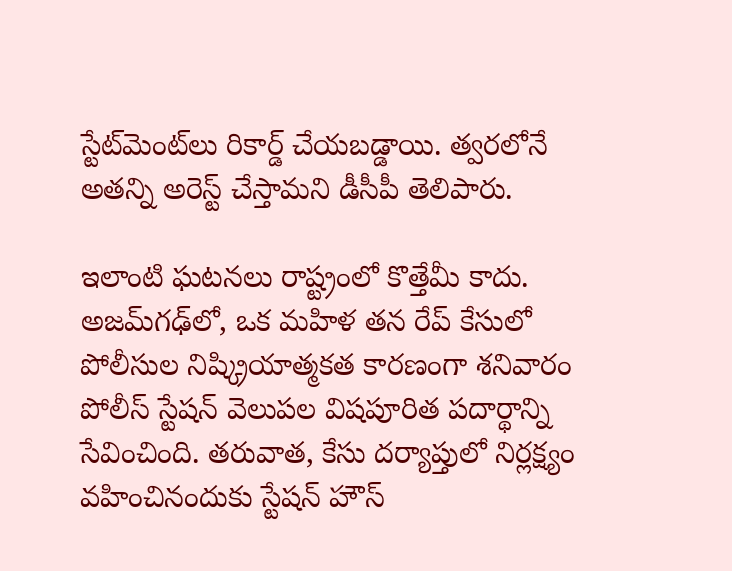స్టేట్‌మెంట్‌లు రికార్డ్ చేయబడ్డాయి. త్వరలోనే అతన్ని అరెస్ట్ చేస్తామని డీసీపీ తెలిపారు.

ఇలాంటి ఘటనలు రాష్ట్రంలో కొత్తేమీ కాదు. అజమ్‌గఢ్‌లో, ఒక మహిళ తన రేప్ కేసులో పోలీసుల నిష్క్రియాత్మకత కారణంగా శనివారం పోలీస్ స్టేషన్ వెలుపల విషపూరిత పదార్థాన్ని సేవించింది. తరువాత, కేసు దర్యాప్తులో నిర్లక్ష్యం వహించినందుకు స్టేషన్ హౌస్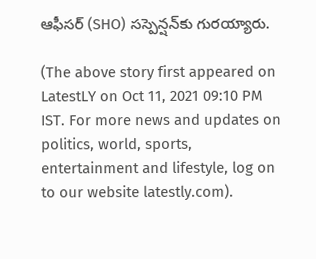ఆఫీసర్ (SHO) సస్పెన్షన్‌కు గురయ్యారు.

(The above story first appeared on LatestLY on Oct 11, 2021 09:10 PM IST. For more news and updates on politics, world, sports, entertainment and lifestyle, log on to our website latestly.com).